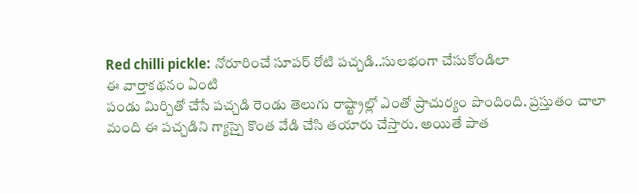Red chilli pickle: నోరూరించే సూపర్ రోటి పచ్చడి..సులభంగా చేసుకోండిలా
ఈ వార్తాకథనం ఏంటి
పండు మిర్చితో చేసే పచ్చడి రెండు తెలుగు రాష్ట్రాల్లో ఎంతో ప్రాచుర్యం పొందింది. ప్రస్తుతం చాలా మంది ఈ పచ్చడిని గ్యాస్పై కొంత వేడి చేసి తయారు చేస్తారు. అయితే పాత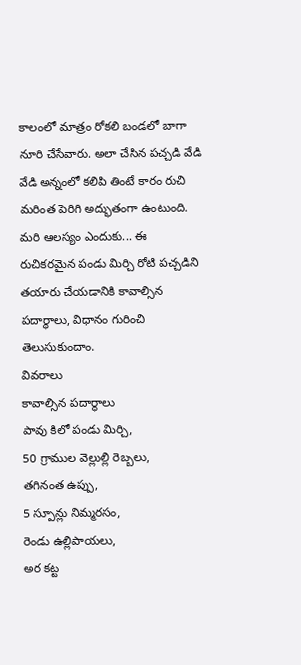కాలంలో మాత్రం రోకలి బండలో బాగా నూరి చేసేవారు. అలా చేసిన పచ్చడి వేడి వేడి అన్నంలో కలిపి తింటే కారం రుచి మరింత పెరిగి అద్భుతంగా ఉంటుంది. మరి ఆలస్యం ఎందుకు... ఈ రుచికరమైన పండు మిర్చి రోటి పచ్చడిని తయారు చేయడానికి కావాల్సిన పదార్థాలు, విధానం గురించి తెలుసుకుందాం.
వివరాలు
కావాల్సిన పదార్థాలు
పావు కిలో పండు మిర్చి,
50 గ్రాముల వెల్లుల్లి రెబ్బలు,
తగినంత ఉప్పు,
5 స్పూన్లు నిమ్మరసం,
రెండు ఉల్లిపాయలు,
అర కట్ట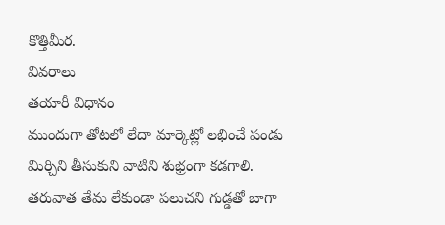కొత్తిమీర.
వివరాలు
తయారీ విధానం
ముందుగా తోటలో లేదా మార్కెట్లో లభించే పండు మిర్చిని తీసుకుని వాటిని శుభ్రంగా కడగాలి.
తరువాత తేమ లేకుండా పలుచని గుడ్డతో బాగా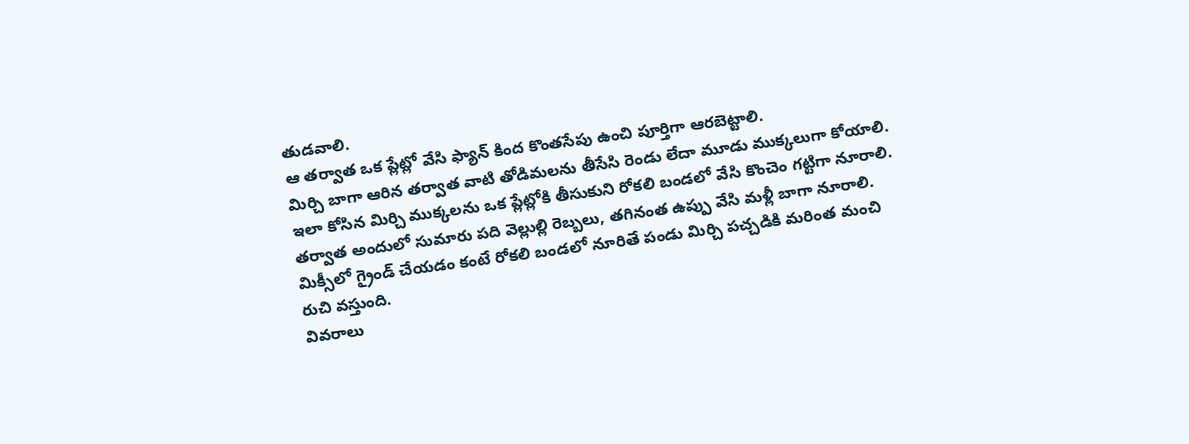తుడవాలి.
ఆ తర్వాత ఒక ప్లేట్లో వేసి ఫ్యాన్ కింద కొంతసేపు ఉంచి పూర్తిగా ఆరబెట్టాలి.
మిర్చి బాగా ఆరిన తర్వాత వాటి తోడిమలను తీసేసి రెండు లేదా మూడు ముక్కలుగా కోయాలి.
ఇలా కోసిన మిర్చి ముక్కలను ఒక ప్లేట్లోకి తీసుకుని రోకలి బండలో వేసి కొంచెం గట్టిగా నూరాలి.
తర్వాత అందులో సుమారు పది వెల్లుల్లి రెబ్బలు, తగినంత ఉప్పు వేసి మళ్లీ బాగా నూరాలి.
మిక్సీలో గ్రైండ్ చేయడం కంటే రోకలి బండలో నూరితే పండు మిర్చి పచ్చడికి మరింత మంచి రుచి వస్తుంది.
వివరాలు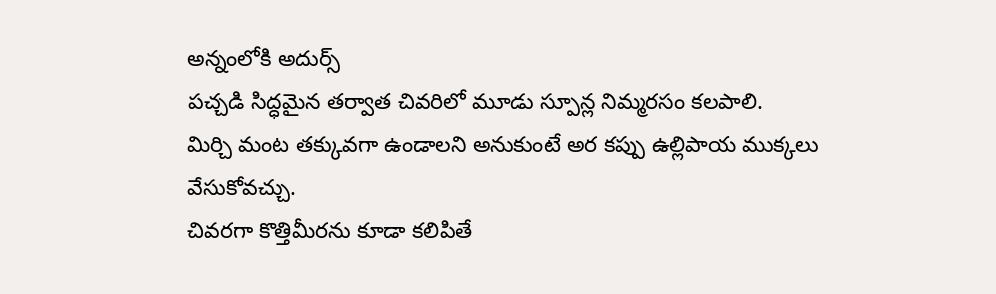అన్నంలోకి అదుర్స్
పచ్చడి సిద్ధమైన తర్వాత చివరిలో మూడు స్పూన్ల నిమ్మరసం కలపాలి.
మిర్చి మంట తక్కువగా ఉండాలని అనుకుంటే అర కప్పు ఉల్లిపాయ ముక్కలు వేసుకోవచ్చు.
చివరగా కొత్తిమీరను కూడా కలిపితే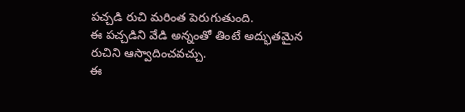పచ్చడి రుచి మరింత పెరుగుతుంది.
ఈ పచ్చడిని వేడి అన్నంతో తింటే అద్భుతమైన రుచిని ఆస్వాదించవచ్చు.
ఈ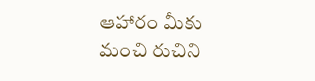ఆహారం మీకు మంచి రుచిని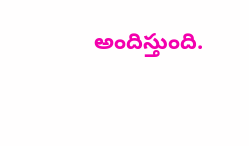అందిస్తుంది.